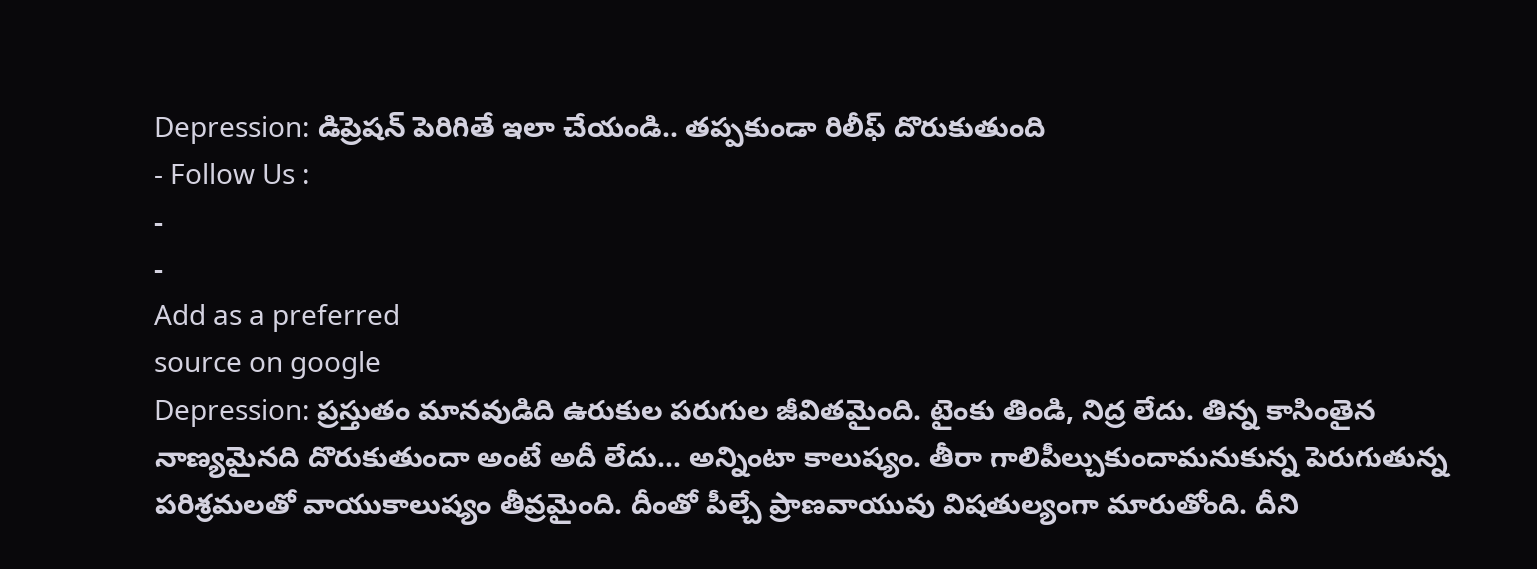Depression: డిప్రెషన్ పెరిగితే ఇలా చేయండి.. తప్పకుండా రిలీఫ్ దొరుకుతుంది
- Follow Us :
-
-
Add as a preferred
source on google
Depression: ప్రస్తుతం మానవుడిది ఉరుకుల పరుగుల జీవితమైంది. టైంకు తిండి, నిద్ర లేదు. తిన్న కాసింతైన నాణ్యమైనది దొరుకుతుందా అంటే అదీ లేదు… అన్నింటా కాలుష్యం. తీరా గాలిపీల్చుకుందామనుకున్న పెరుగుతున్న పరిశ్రమలతో వాయుకాలుష్యం తీవ్రమైంది. దీంతో పీల్చే ప్రాణవాయువు విషతుల్యంగా మారుతోంది. దీని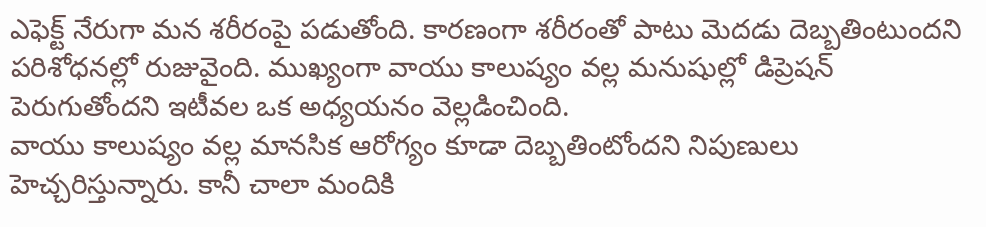ఎఫెక్ట్ నేరుగా మన శరీరంపై పడుతోంది. కారణంగా శరీరంతో పాటు మెదడు దెబ్బతింటుందని పరిశోధనల్లో రుజువైంది. ముఖ్యంగా వాయు కాలుష్యం వల్ల మనుషుల్లో డిప్రెషన్ పెరుగుతోందని ఇటీవల ఒక అధ్యయనం వెల్లడించింది.
వాయు కాలుష్యం వల్ల మానసిక ఆరోగ్యం కూడా దెబ్బతింటోందని నిపుణులు హెచ్చరిస్తున్నారు. కానీ చాలా మందికి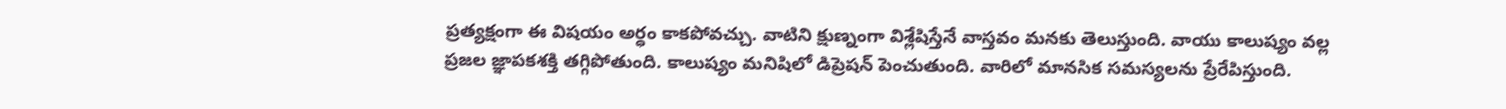ప్రత్యక్షంగా ఈ విషయం అర్ధం కాకపోవచ్చు. వాటిని క్షుణ్నంగా విశ్లేషిస్తేనే వాస్తవం మనకు తెలుస్తుంది. వాయు కాలుష్యం వల్ల ప్రజల జ్ఞాపకశక్తి తగ్గిపోతుంది. కాలుష్యం మనిషిలో డిప్రెషన్ పెంచుతుంది. వారిలో మానసిక సమస్యలను ప్రేరేపిస్తుంది.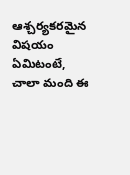ఆశ్చర్యకరమైన విషయం ఏమిటంటే, చాలా మంది ఈ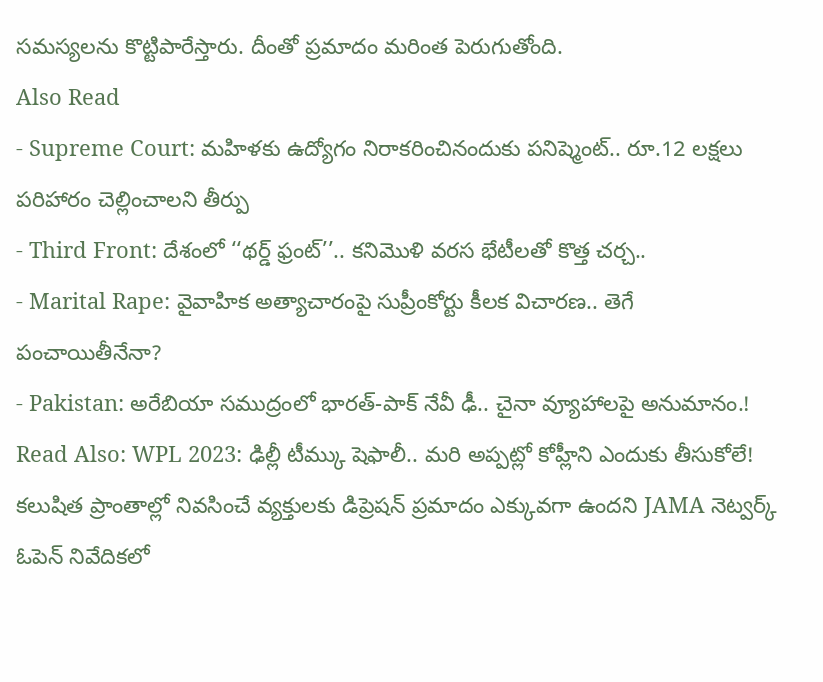సమస్యలను కొట్టిపారేస్తారు. దీంతో ప్రమాదం మరింత పెరుగుతోంది.
Also Read
- Supreme Court: మహిళకు ఉద్యోగం నిరాకరించినందుకు పనిష్మెంట్.. రూ.12 లక్షలు పరిహారం చెల్లించాలని తీర్పు
- Third Front: దేశంలో ‘‘థర్డ్ ఫ్రంట్’’.. కనిమొళి వరస భేటీలతో కొత్త చర్చ..
- Marital Rape: వైవాహిక అత్యాచారంపై సుప్రీంకోర్టు కీలక విచారణ.. తెగే పంచాయితీనేనా?
- Pakistan: అరేబియా సముద్రంలో భారత్-పాక్ నేవీ ఢీ.. చైనా వ్యూహాలపై అనుమానం.!
Read Also: WPL 2023: ఢిల్లీ టీమ్కు షెఫాలీ.. మరి అప్పట్లో కోహ్లీని ఎందుకు తీసుకోలే!
కలుషిత ప్రాంతాల్లో నివసించే వ్యక్తులకు డిప్రెషన్ ప్రమాదం ఎక్కువగా ఉందని JAMA నెట్వర్క్ ఓపెన్ నివేదికలో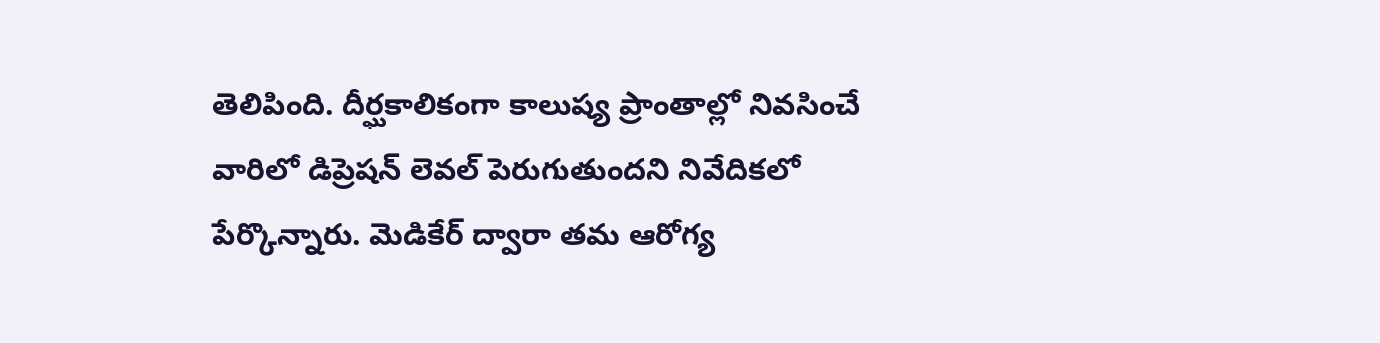తెలిపింది. దీర్ఘకాలికంగా కాలుష్య ప్రాంతాల్లో నివసించే వారిలో డిప్రెషన్ లెవల్ పెరుగుతుందని నివేదికలో పేర్కొన్నారు. మెడికేర్ ద్వారా తమ ఆరోగ్య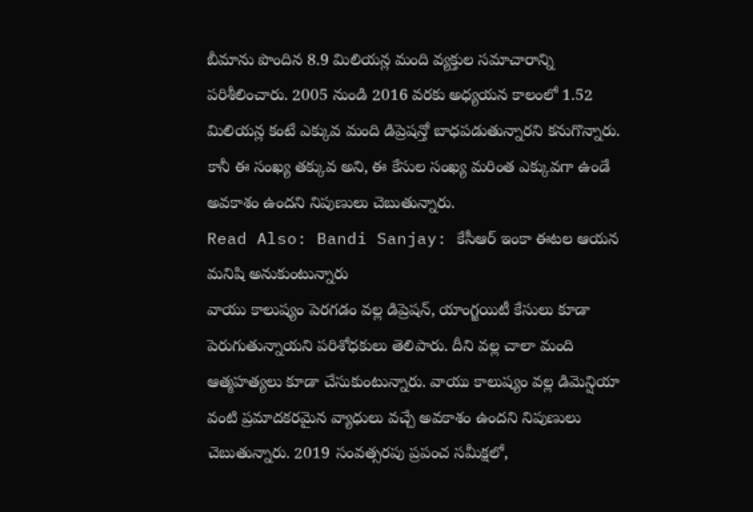బీమాను పొందిన 8.9 మిలియన్ల మంది వ్యక్తుల సమాచారాన్ని పరిశీలించారు. 2005 నుండి 2016 వరకు అధ్యయన కాలంలో 1.52 మిలియన్ల కంటే ఎక్కువ మంది డిప్రెషన్తో బాధపడుతున్నారని కనుగొన్నారు. కానీ ఈ సంఖ్య తక్కువ అని, ఈ కేసుల సంఖ్య మరింత ఎక్కువగా ఉండే అవకాశం ఉందని నిపుణులు చెబుతున్నారు.
Read Also: Bandi Sanjay: కేసీఆర్ ఇంకా ఈటల ఆయన మనిషి అనుకుంటున్నారు
వాయు కాలుష్యం పెరగడం వల్ల డిప్రెషన్, యాంగ్జయిటీ కేసులు కూడా పెరుగుతున్నాయని పరిశోధకులు తెలిపారు. దీని వల్ల చాలా మంది ఆత్మహత్యలు కూడా చేసుకుంటున్నారు. వాయు కాలుష్యం వల్ల డిమెన్షియా వంటి ప్రమాదకరమైన వ్యాధులు వచ్చే అవకాశం ఉందని నిపుణులు చెబుతున్నారు. 2019 సంవత్సరపు ప్రపంచ సమీక్షలో,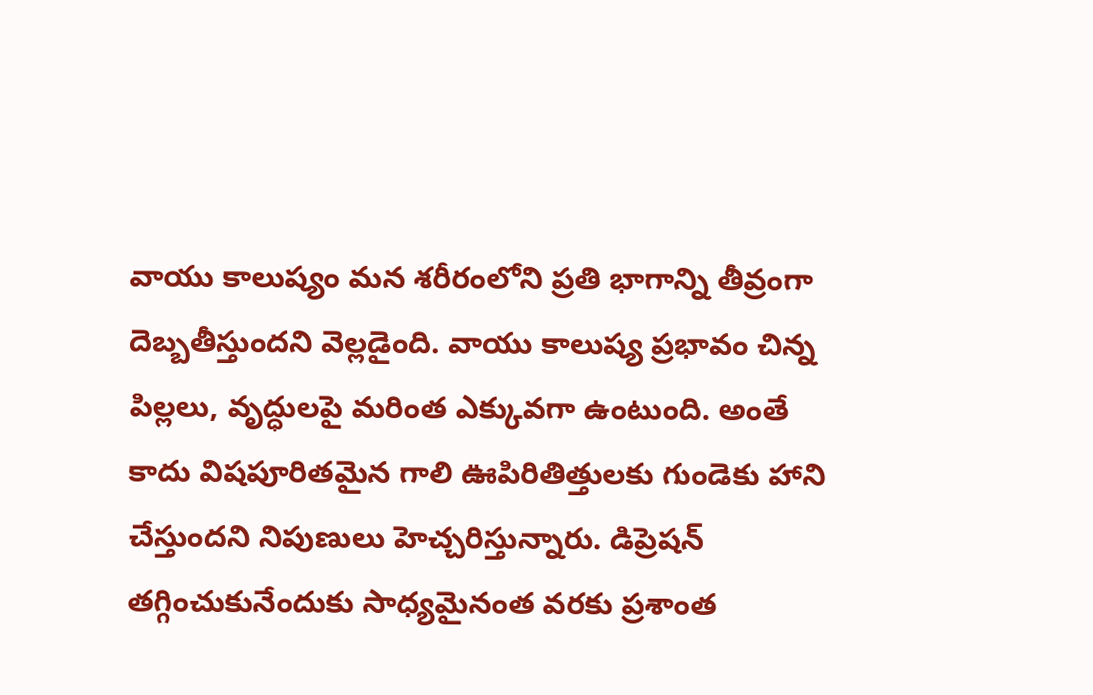వాయు కాలుష్యం మన శరీరంలోని ప్రతి భాగాన్ని తీవ్రంగా దెబ్బతీస్తుందని వెల్లడైంది. వాయు కాలుష్య ప్రభావం చిన్న పిల్లలు, వృద్ధులపై మరింత ఎక్కువగా ఉంటుంది. అంతే కాదు విషపూరితమైన గాలి ఊపిరితిత్తులకు గుండెకు హాని చేస్తుందని నిపుణులు హెచ్చరిస్తున్నారు. డిప్రెషన్ తగ్గించుకునేందుకు సాధ్యమైనంత వరకు ప్రశాంత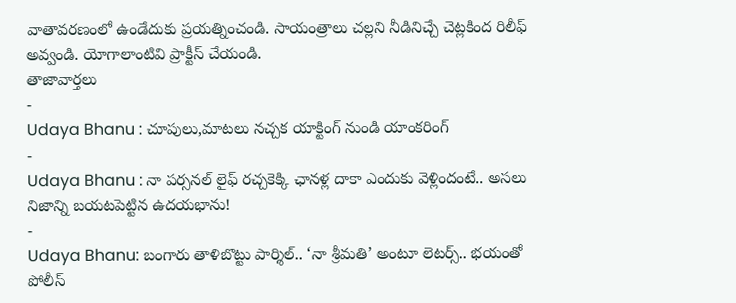వాతావరణంలో ఉండేదుకు ప్రయత్నించండి. సాయంత్రాలు చల్లని నీడినిచ్చే చెట్లకింద రిలీఫ్ అవ్వండి. యోగాలాంటివి ప్రాక్టీస్ చేయండి.
తాజావార్తలు
-
Udaya Bhanu : చూపులు,మాటలు నచ్చక యాక్టింగ్ నుండి యాంకరింగ్
-
Udaya Bhanu : నా పర్సనల్ లైఫ్ రచ్చకెక్కి ఛానళ్ల దాకా ఎందుకు వెళ్లిందంటే.. అసలు నిజాన్ని బయటపెట్టిన ఉదయభాను!
-
Udaya Bhanu: బంగారు తాళిబొట్టు పార్శిల్.. ‘నా శ్రీమతి’ అంటూ లెటర్స్.. భయంతో పోలీస్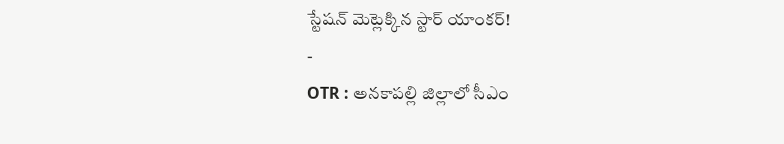స్టేషన్ మెట్లెక్కిన స్టార్ యాంకర్!
-
OTR : అనకాపల్లి జిల్లాలో సీఎం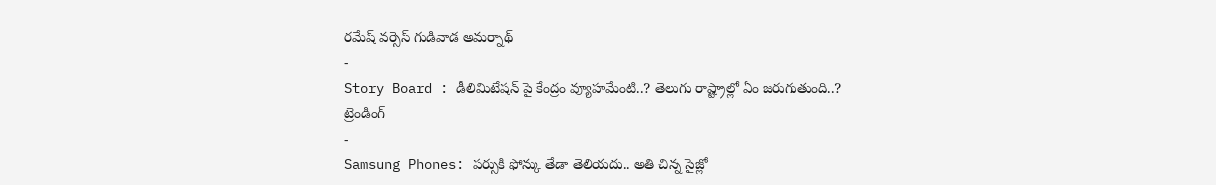రమేష్ వర్సెస్ గుడివాడ అమర్నాథ్
-
Story Board : డీలిమిటేషన్ పై కేంద్రం వ్యూహమేంటి..? తెలుగు రాష్ట్రాల్లో ఏం జరుగుతుంది..?
ట్రెండింగ్
-
Samsung Phones: పర్సుకి ఫోన్కు తేడా తెలియదు.. అతి చిన్న సైజ్లో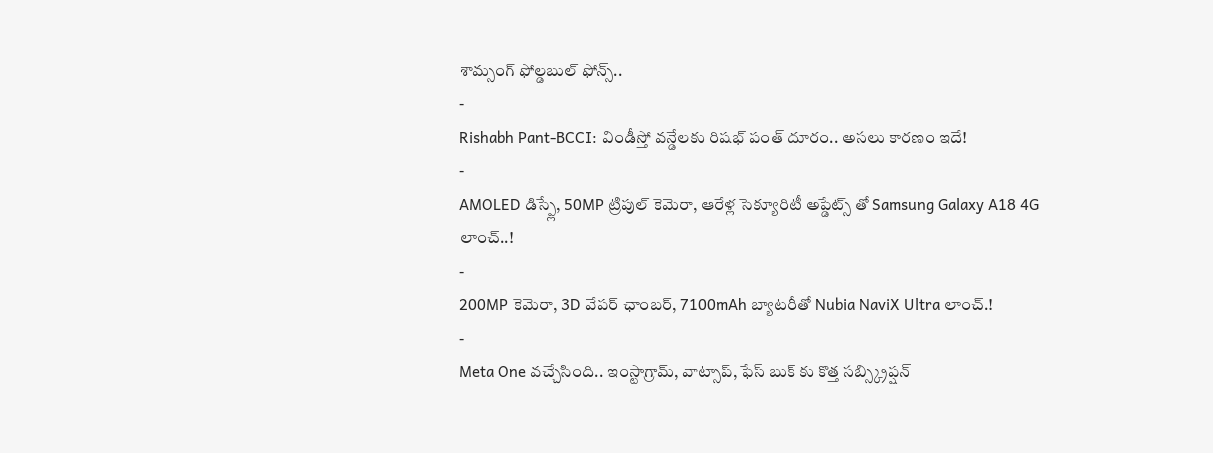శామ్సంగ్ ఫోల్డబుల్ ఫోన్స్..
-
Rishabh Pant-BCCI: విండీస్తో వన్డేలకు రిషభ్ పంత్ దూరం.. అసలు కారణం ఇదే!
-
AMOLED డిస్ప్లే, 50MP ట్రిపుల్ కెమెరా, ఆరేళ్ల సెక్యూరిటీ అప్డేట్స్ తో Samsung Galaxy A18 4G లాంచ్..!
-
200MP కెమెరా, 3D వేపర్ ఛాంబర్, 7100mAh బ్యాటరీతో Nubia NaviX Ultra లాంచ్.!
-
Meta One వచ్చేసింది.. ఇంస్టాగ్రామ్, వాట్సాప్, ఫేస్ బుక్ కు కొత్త సబ్స్క్రిప్షన్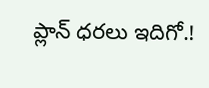ప్లాన్ ధరలు ఇదిగో.!